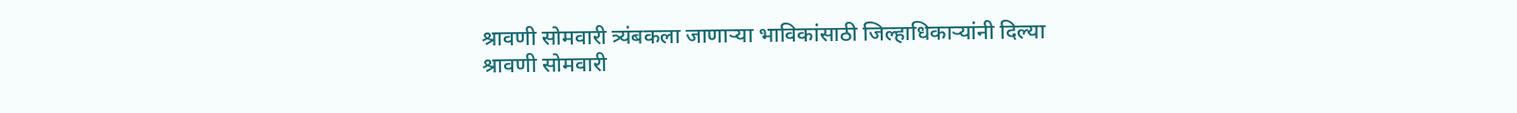श्रावणी सोमवारी त्र्यंबकला जाणाऱ्या भाविकांसाठी जिल्हाधिकाऱ्यांनी दिल्या
श्रावणी सोमवारी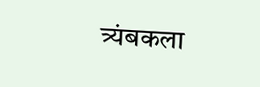त्र्यंबकला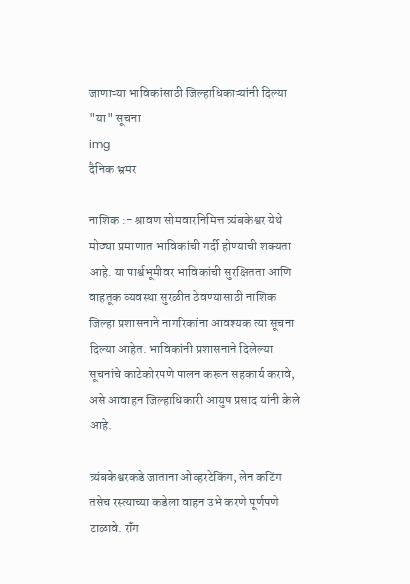जाणाऱ्या भाविकांसाठी जिल्हाधिकाऱ्यांनी दिल्या "या" सूचना
img
दैनिक भ्रमर

नाशिक :- श्रावण सोमवारनिमित्त त्र्यंबकेश्वर येथे मोठ्या प्रमाणात भाविकांची गर्दी होण्याची शक्यता आहे. या पार्श्वभूमीवर भाविकांची सुरक्षितता आणि वाहतूक व्यवस्था सुरळीत ठेवण्यासाठी नाशिक जिल्हा प्रशासनाने नागरिकांना आवश्यक त्या सूचना दिल्या आहेत. भाविकांनी प्रशासनाने दिलेल्या सूचनांचे काटेकोरपणे पालन करून सहकार्य करावे, असे आवाहन जिल्हाधिकारी आयुष प्रसाद यांनी केले आहे.

त्र्यंबकेश्वरकडे जाताना ओव्हरटेकिंग, लेन कटिंग तसेच रस्त्याच्या कडेला वाहन उभे करणे पूर्णपणे टाळावे. रॉंग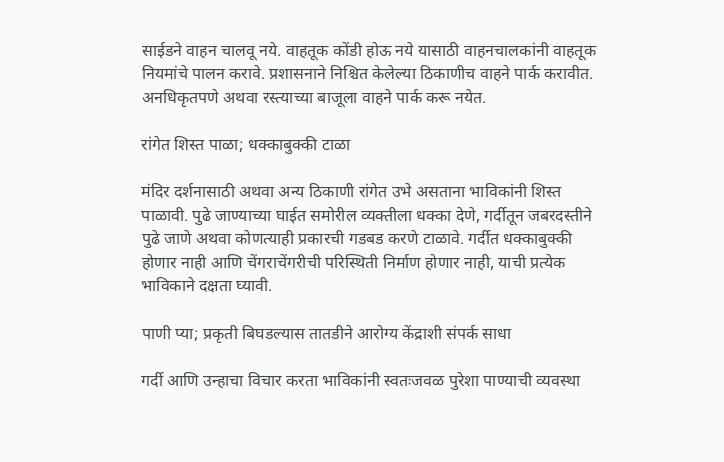साईडने वाहन चालवू नये. वाहतूक कोंडी होऊ नये यासाठी वाहनचालकांनी वाहतूक नियमांचे पालन करावे. प्रशासनाने निश्चित केलेल्या ठिकाणीच वाहने पार्क करावीत. अनधिकृतपणे अथवा रस्त्याच्या बाजूला वाहने पार्क करू नयेत.

रांगेत शिस्त पाळा; धक्काबुक्की टाळा

मंदिर दर्शनासाठी अथवा अन्य ठिकाणी रांगेत उभे असताना भाविकांनी शिस्त पाळावी. पुढे जाण्याच्या घाईत समोरील व्यक्तीला धक्का देणे, गर्दीतून जबरदस्तीने पुढे जाणे अथवा कोणत्याही प्रकारची गडबड करणे टाळावे. गर्दीत धक्काबुक्की होणार नाही आणि चेंगराचेंगरीची परिस्थिती निर्माण होणार नाही, याची प्रत्येक भाविकाने दक्षता घ्यावी.

पाणी प्या; प्रकृती बिघडल्यास तातडीने आरोग्य केंद्राशी संपर्क साधा

गर्दी आणि उन्हाचा विचार करता भाविकांनी स्वतःजवळ पुरेशा पाण्याची व्यवस्था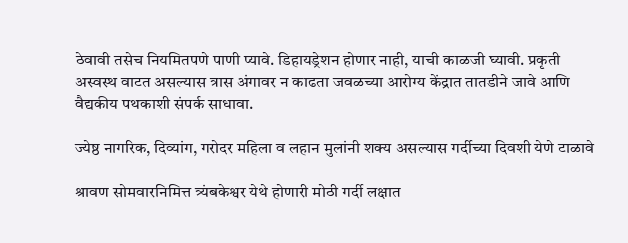ठेवावी तसेच नियमितपणे पाणी प्यावे. डिहायड्रेशन होणार नाही, याची काळजी घ्यावी. प्रकृती अस्वस्थ वाटत असल्यास त्रास अंगावर न काढता जवळच्या आरोग्य केंद्रात तातडीने जावे आणि वैद्यकीय पथकाशी संपर्क साधावा.

ज्येष्ठ नागरिक, दिव्यांग, गरोदर महिला व लहान मुलांनी शक्य असल्यास गर्दीच्या दिवशी येणे टाळावे

श्रावण सोमवारनिमित्त त्र्यंबकेश्वर येथे होणारी मोठी गर्दी लक्षात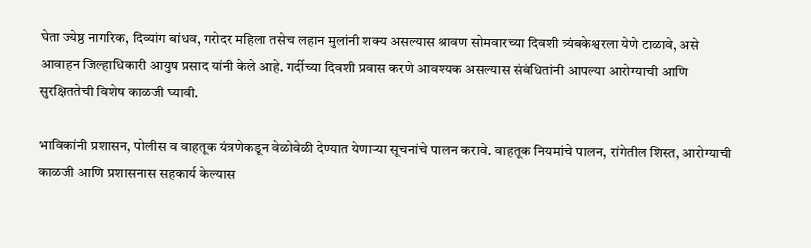घेता ज्येष्ठ नागरिक, दिव्यांग बांधव, गरोदर महिला तसेच लहान मुलांनी शक्य असल्यास श्रावण सोमवारच्या दिवशी त्र्यंबकेश्वरला येणे टाळावे, असे आवाहन जिल्हाधिकारी आयुष प्रसाद यांनी केले आहे. गर्दीच्या दिवशी प्रवास करणे आवश्यक असल्यास संबंधितांनी आपल्या आरोग्याची आणि सुरक्षिततेची विशेष काळजी घ्यावी.

भाविकांनी प्रशासन, पोलीस व वाहतूक यंत्रणेकडून वेळोवेळी देण्यात येणाऱ्या सूचनांचे पालन करावे. वाहतूक नियमांचे पालन, रांगेतील शिस्त, आरोग्याची काळजी आणि प्रशासनास सहकार्य केल्यास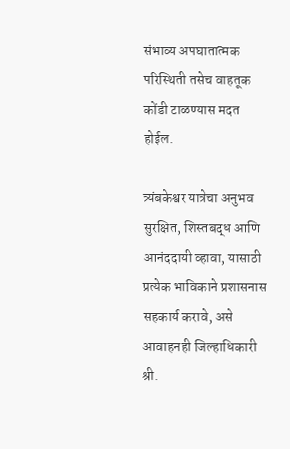संभाव्य अपघातात्मक परिस्थिती तसेच वाहतूक कोंडी टाळण्यास मदत होईल.

त्र्यंबकेश्वर यात्रेचा अनुभव सुरक्षित, शिस्तबद्ध आणि आनंददायी व्हावा, यासाठी प्रत्येक भाविकाने प्रशासनास सहकार्य करावे, असे आवाहनही जिल्हाधिकारी श्री.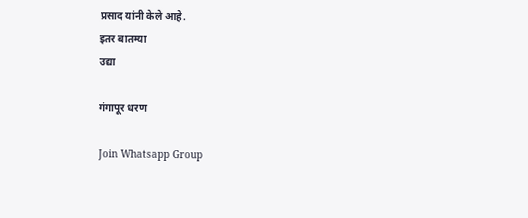प्रसाद यांनी केले आहे.
इतर बातम्या
उद्या

गंगापूर धरण

Join Whatsapp Group